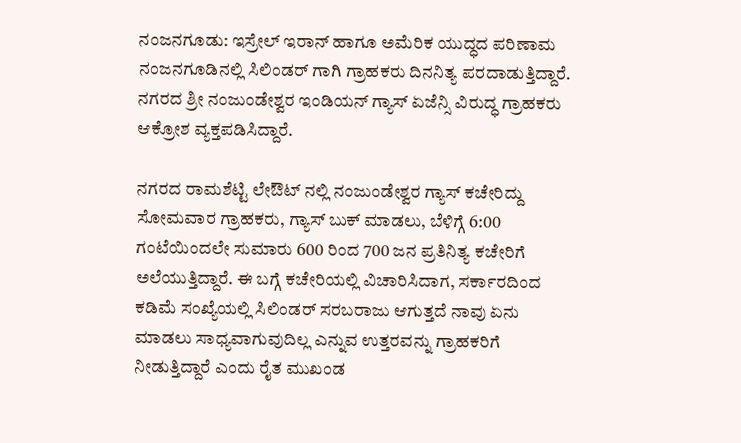ನಂಜನಗೂಡು: ಇಸ್ರೇಲ್ ಇರಾನ್ ಹಾಗೂ ಅಮೆರಿಕ ಯುದ್ಧದ ಪರಿಣಾಮ ನಂಜನಗೂಡಿನಲ್ಲಿ ಸಿಲಿಂಡರ್ ಗಾಗಿ ಗ್ರಾಹಕರು ದಿನನಿತ್ಯ ಪರದಾಡುತ್ತಿದ್ದಾರೆ. ನಗರದ ಶ್ರೀ ನಂಜುಂಡೇಶ್ವರ ಇಂಡಿಯನ್ ಗ್ಯಾಸ್ ಏಜೆನ್ಸಿ ವಿರುದ್ಧ ಗ್ರಾಹಕರು ಆಕ್ರೋಶ ವ್ಯಕ್ತಪಡಿಸಿದ್ದಾರೆ.

ನಗರದ ರಾಮಶೆಟ್ಟಿ ಲೇಔಟ್ ನಲ್ಲಿ ನಂಜುಂಡೇಶ್ವರ ಗ್ಯಾಸ್ ಕಚೇರಿದ್ದು ಸೋಮವಾರ ಗ್ರಾಹಕರು, ಗ್ಯಾಸ್ ಬುಕ್ ಮಾಡಲು, ಬೆಳಿಗ್ಗೆ 6:00 ಗಂಟೆಯಿಂದಲೇ ಸುಮಾರು 600 ರಿಂದ 700 ಜನ ಪ್ರತಿನಿತ್ಯ ಕಚೇರಿಗೆ ಅಲೆಯುತ್ತಿದ್ದಾರೆ. ಈ ಬಗ್ಗೆ ಕಚೇರಿಯಲ್ಲಿ ವಿಚಾರಿಸಿದಾಗ, ಸರ್ಕಾರದಿಂದ ಕಡಿಮೆ ಸಂಖ್ಯೆಯಲ್ಲಿ ಸಿಲಿಂಡರ್ ಸರಬರಾಜು ಆಗುತ್ತದೆ ನಾವು ಏನು ಮಾಡಲು ಸಾಧ್ಯವಾಗುವುದಿಲ್ಲ ಎನ್ನುವ ಉತ್ತರವನ್ನು ಗ್ರಾಹಕರಿಗೆ ನೀಡುತ್ತಿದ್ದಾರೆ ಎಂದು ರೈತ ಮುಖಂಡ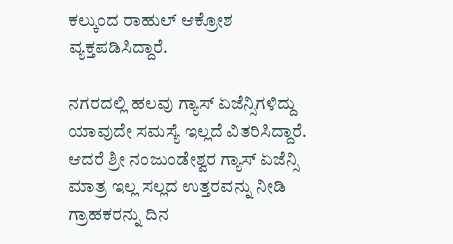ಕಲ್ಕುಂದ ರಾಹುಲ್ ಆಕ್ರೋಶ ವ್ಯಕ್ತಪಡಿಸಿದ್ದಾರೆ.

ನಗರದಲ್ಲಿ ಹಲವು ಗ್ಯಾಸ್ ಏಜೆನ್ಸಿಗಳಿದ್ದು ಯಾವುದೇ ಸಮಸ್ಯೆ ಇಲ್ಲದೆ ವಿತರಿಸಿದ್ದಾರೆ. ಆದರೆ ಶ್ರೀ ನಂಜುಂಡೇಶ್ವರ ಗ್ಯಾಸ್ ಏಜೆನ್ಸಿ ಮಾತ್ರ ಇಲ್ಲ ಸಲ್ಲದ ಉತ್ತರವನ್ನು ನೀಡಿ ಗ್ರಾಹಕರನ್ನು ದಿನ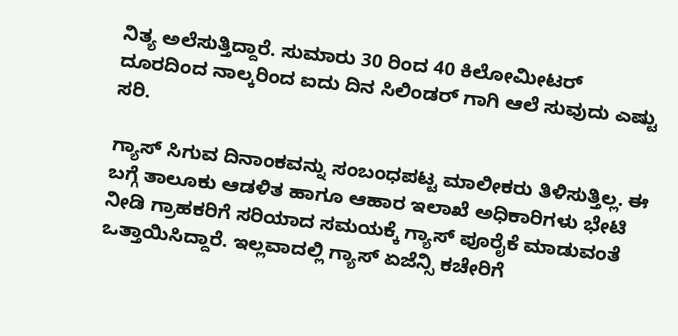ನಿತ್ಯ ಅಲೆಸುತ್ತಿದ್ದಾರೆ. ಸುಮಾರು 30 ರಿಂದ 40 ಕಿಲೋಮೀಟರ್ ದೂರದಿಂದ ನಾಲ್ಕರಿಂದ ಐದು ದಿನ ಸಿಲಿಂಡರ್ ಗಾಗಿ ಆಲೆ ಸುವುದು ಎಷ್ಟು ಸರಿ.

ಗ್ಯಾಸ್ ಸಿಗುವ ದಿನಾಂಕವನ್ನು ಸಂಬಂಧಪಟ್ಟ ಮಾಲೀಕರು ತಿಳಿಸುತ್ತಿಲ್ಲ. ಈ ಬಗ್ಗೆ ತಾಲೂಕು ಆಡಳಿತ ಹಾಗೂ ಆಹಾರ ಇಲಾಖೆ ಅಧಿಕಾರಿಗಳು ಭೇಟಿ ನೀಡಿ ಗ್ರಾಹಕರಿಗೆ ಸರಿಯಾದ ಸಮಯಕ್ಕೆ ಗ್ಯಾಸ್ ಪೂರೈಕೆ ಮಾಡುವಂತೆ ಒತ್ತಾಯಿಸಿದ್ದಾರೆ. ಇಲ್ಲವಾದಲ್ಲಿ ಗ್ಯಾಸ್ ಏಜೆನ್ಸಿ ಕಚೇರಿಗೆ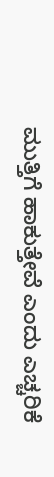ಮುತ್ತಿಗೆ ಹಾಕುತ್ತೇವೆ ಎಂದು ಎಚ್ಚರಿಕೆ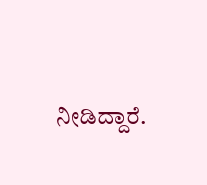ನೀಡಿದ್ದಾರೆ.